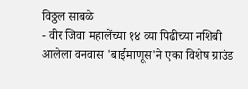विठ्ठल साबळे
- वीर जिवा महालेंच्या १४ व्या पिढीच्या नशिबी आलेला वनवास 'बाईमाणूस'ने एका विशेष ग्राउंड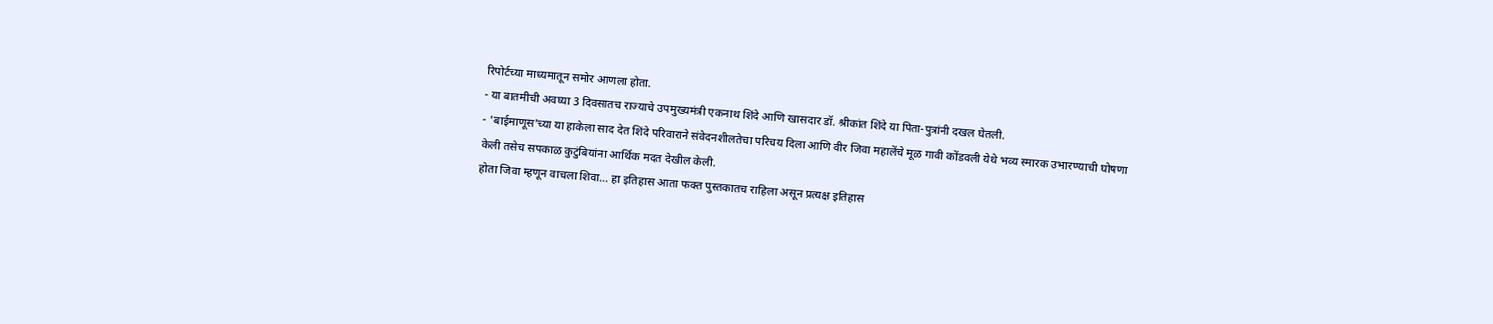रिपोर्टच्या माध्यमातून समोर आणला होता.
- या बातमीची अवघ्या 3 दिवसातच राज्याचे उपमुख्यमंत्री एकनाथ शिंदे आणि खासदार डॉ. श्रीकांत शिंदे या पिता-पुत्रांनी दखल घेतली.
- 'बाईमाणूस'च्या या हाकेला साद देत शिंदे परिवाराने संवेदनशीलतेचा परिचय दिला आणि वीर जिवा महालेंचे मूळ गावी कोंडवली येथे भव्य स्मारक उभारण्याची घोषणा केली तसेच सपकाळ कुटुंबियांना आर्थिक मदत देखील केली.
होता जिवा म्हणून वाचला शिवा... हा इतिहास आता फक्त पुस्तकातच राहिला असून प्रत्यक्ष इतिहास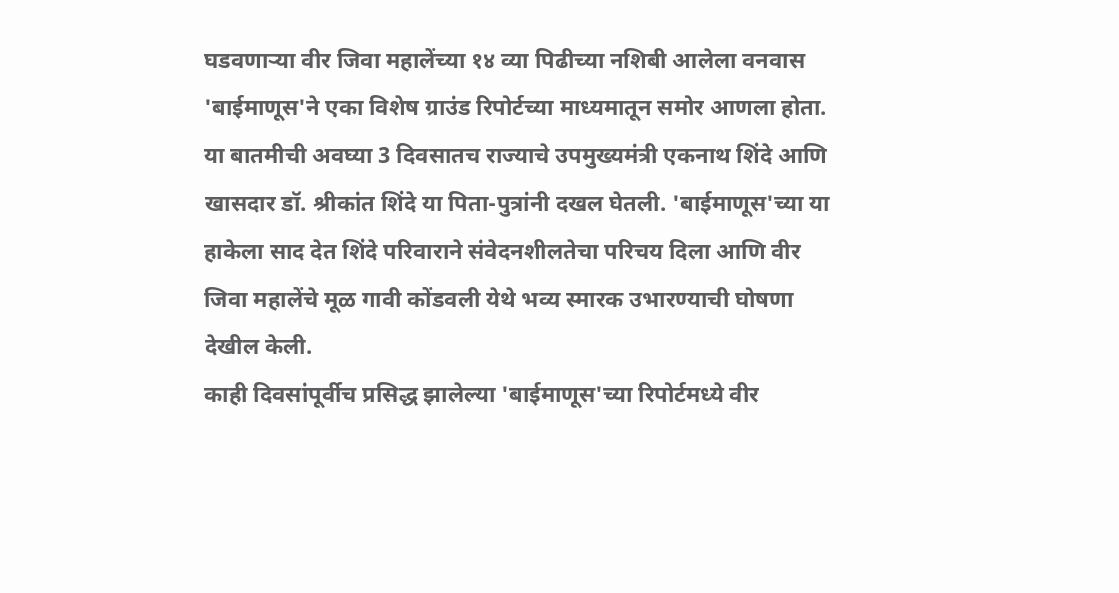घडवणाऱ्या वीर जिवा महालेंच्या १४ व्या पिढीच्या नशिबी आलेला वनवास 'बाईमाणूस'ने एका विशेष ग्राउंड रिपोर्टच्या माध्यमातून समोर आणला होता. या बातमीची अवघ्या 3 दिवसातच राज्याचे उपमुख्यमंत्री एकनाथ शिंदे आणि खासदार डॉ. श्रीकांत शिंदे या पिता-पुत्रांनी दखल घेतली. 'बाईमाणूस'च्या या हाकेला साद देत शिंदे परिवाराने संवेदनशीलतेचा परिचय दिला आणि वीर जिवा महालेंचे मूळ गावी कोंडवली येथे भव्य स्मारक उभारण्याची घोषणा देखील केली.
काही दिवसांपूर्वीच प्रसिद्ध झालेल्या 'बाईमाणूस'च्या रिपोर्टमध्ये वीर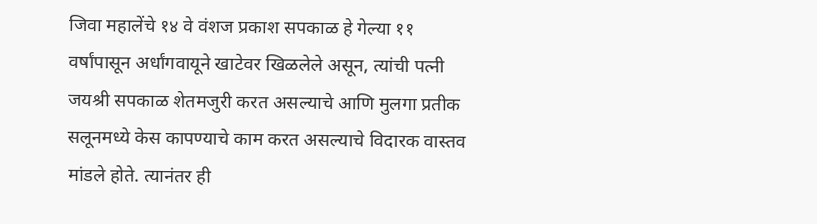जिवा महालेंचे १४ वे वंशज प्रकाश सपकाळ हे गेल्या ११ वर्षांपासून अर्धांगवायूने खाटेवर खिळलेले असून, त्यांची पत्नी जयश्री सपकाळ शेतमजुरी करत असल्याचे आणि मुलगा प्रतीक सलूनमध्ये केस कापण्याचे काम करत असल्याचे विदारक वास्तव मांडले होते. त्यानंतर ही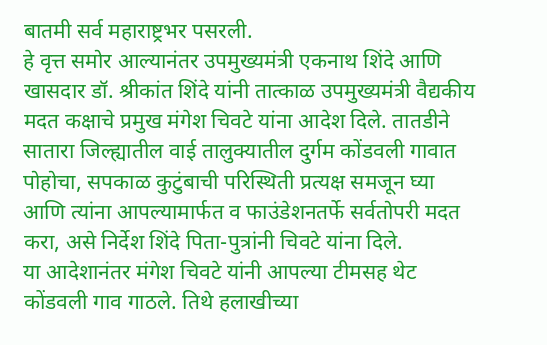बातमी सर्व महाराष्ट्रभर पसरली.
हे वृत्त समोर आल्यानंतर उपमुख्यमंत्री एकनाथ शिंदे आणि खासदार डॉ. श्रीकांत शिंदे यांनी तात्काळ उपमुख्यमंत्री वैद्यकीय मदत कक्षाचे प्रमुख मंगेश चिवटे यांना आदेश दिले. तातडीने सातारा जिल्ह्यातील वाई तालुक्यातील दुर्गम कोंडवली गावात पोहोचा, सपकाळ कुटुंबाची परिस्थिती प्रत्यक्ष समजून घ्या आणि त्यांना आपल्यामार्फत व फाउंडेशनतर्फे सर्वतोपरी मदत करा, असे निर्देश शिंदे पिता-पुत्रांनी चिवटे यांना दिले.
या आदेशानंतर मंगेश चिवटे यांनी आपल्या टीमसह थेट कोंडवली गाव गाठले. तिथे हलाखीच्या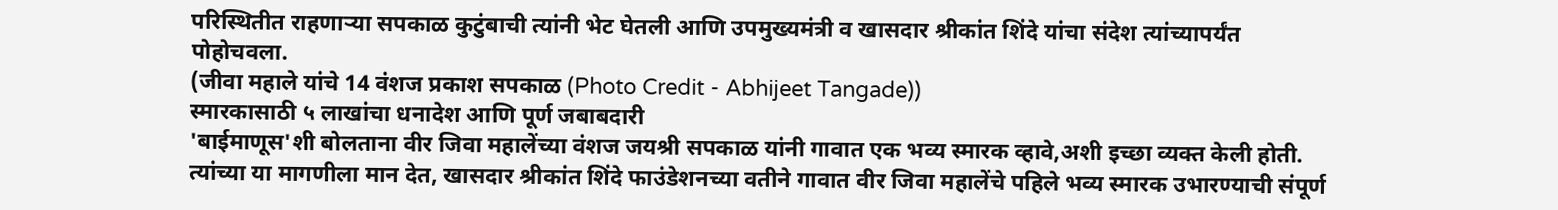परिस्थितीत राहणाऱ्या सपकाळ कुटुंबाची त्यांनी भेट घेतली आणि उपमुख्यमंत्री व खासदार श्रीकांत शिंदे यांचा संदेश त्यांच्यापर्यंत पोहोचवला.
(जीवा महाले यांचे 14 वंशज प्रकाश सपकाळ (Photo Credit - Abhijeet Tangade))
स्मारकासाठी ५ लाखांचा धनादेश आणि पूर्ण जबाबदारी
'बाईमाणूस'शी बोलताना वीर जिवा महालेंच्या वंशज जयश्री सपकाळ यांनी गावात एक भव्य स्मारक व्हावे,अशी इच्छा व्यक्त केली होती. त्यांच्या या मागणीला मान देत, खासदार श्रीकांत शिंदे फाउंडेशनच्या वतीने गावात वीर जिवा महालेंचे पहिले भव्य स्मारक उभारण्याची संपूर्ण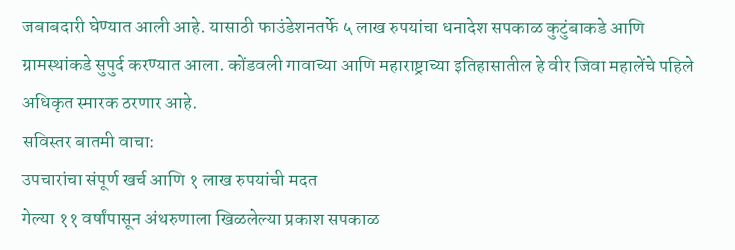जबाबदारी घेण्यात आली आहे. यासाठी फाउंडेशनतर्फे ५ लाख रुपयांचा धनादेश सपकाळ कुटुंबाकडे आणि ग्रामस्थांकडे सुपुर्द करण्यात आला. कोंडवली गावाच्या आणि महाराष्ट्राच्या इतिहासातील हे वीर जिवा महालेंचे पहिले अधिकृत स्मारक ठरणार आहे.
सविस्तर बातमी वाचा:
उपचारांचा संपूर्ण खर्च आणि १ लाख रुपयांची मदत
गेल्या ११ वर्षांपासून अंथरुणाला खिळलेल्या प्रकाश सपकाळ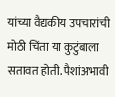यांच्या वैद्यकीय उपचारांची मोठी चिंता या कुटुंबाला सतावत होती. पैशांअभावी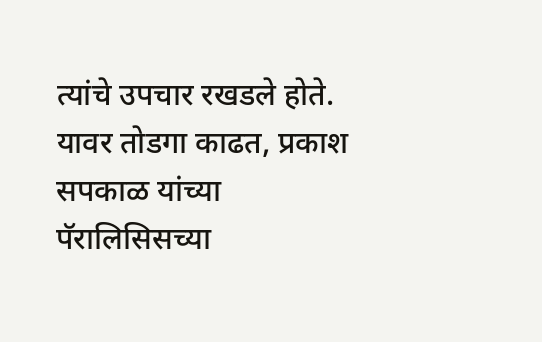त्यांचे उपचार रखडले होते. यावर तोडगा काढत, प्रकाश सपकाळ यांच्या पॅरालिसिसच्या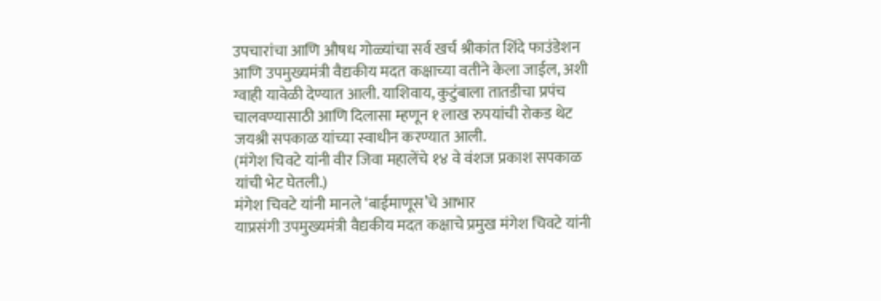उपचारांचा आणि औषध गोळ्यांचा सर्व खर्च श्रीकांत शिंदे फाउंडेशन आणि उपमुख्यमंत्री वैद्यकीय मदत कक्षाच्या वतीने केला जाईल, अशी ग्वाही यावेळी देण्यात आली. याशिवाय, कुटुंबाला तातडीचा प्रपंच चालवण्यासाठी आणि दिलासा म्हणून १ लाख रुपयांची रोकड थेट जयश्री सपकाळ यांच्या स्वाधीन करण्यात आली.
(मंगेश चिवटे यांनी वीर जिवा महालेंचे १४ वे वंशज प्रकाश सपकाळ यांची भेट घेतली.)
मंगेश चिवटे यांनी मानले ‘बाईमाणूस’चे आभार
याप्रसंगी उपमुख्यमंत्री वैद्यकीय मदत कक्षाचे प्रमुख मंगेश चिवटे यांनी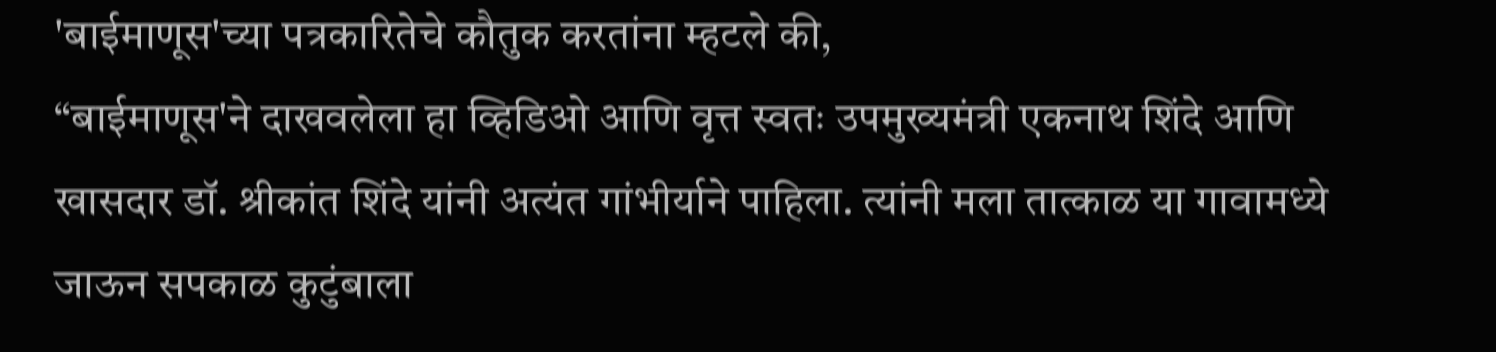'बाईमाणूस'च्या पत्रकारितेचे कौतुक करतांना म्हटले की,
“बाईमाणूस'ने दाखवलेला हा व्हिडिओ आणि वृत्त स्वतः उपमुख्यमंत्री एकनाथ शिंदे आणि खासदार डॉ. श्रीकांत शिंदे यांनी अत्यंत गांभीर्याने पाहिला. त्यांनी मला तात्काळ या गावामध्ये जाऊन सपकाळ कुटुंबाला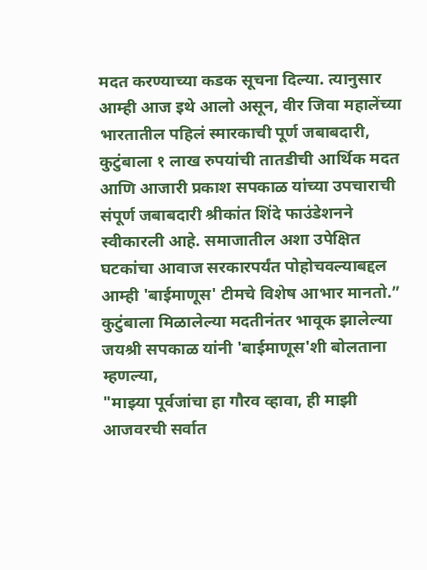मदत करण्याच्या कडक सूचना दिल्या. त्यानुसार आम्ही आज इथे आलो असून, वीर जिवा महालेंच्या भारतातील पहिलं स्मारकाची पूर्ण जबाबदारी, कुटुंबाला १ लाख रुपयांची तातडीची आर्थिक मदत आणि आजारी प्रकाश सपकाळ यांच्या उपचाराची संपूर्ण जबाबदारी श्रीकांत शिंदे फाउंडेशनने स्वीकारली आहे. समाजातील अशा उपेक्षित घटकांचा आवाज सरकारपर्यंत पोहोचवल्याबद्दल आम्ही 'बाईमाणूस' टीमचे विशेष आभार मानतो.”
कुटुंबाला मिळालेल्या मदतीनंतर भावूक झालेल्या जयश्री सपकाळ यांनी 'बाईमाणूस'शी बोलताना म्हणल्या,
"माझ्या पूर्वजांचा हा गौरव व्हावा, ही माझी आजवरची सर्वात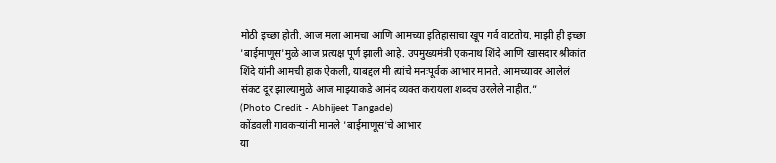मोठी इच्छा होती. आज मला आमचा आणि आमच्या इतिहासाचा खूप गर्व वाटतोय. माझी ही इच्छा 'बाईमाणूस'मुळे आज प्रत्यक्ष पूर्ण झाली आहे. उपमुख्यमंत्री एकनाथ शिंदे आणि खासदार श्रीकांत शिंदे यांनी आमची हाक ऐकली, याबद्दल मी त्यांचे मनःपूर्वक आभार मानते. आमच्यावर आलेलं संकट दूर झाल्यामुळे आज माझ्याकडे आनंद व्यक्त करायला शब्दच उरलेले नाहीत.”
(Photo Credit - Abhijeet Tangade)
कोंडवली गावकऱ्यांनी मानले 'बाईमाणूस'चे आभार
या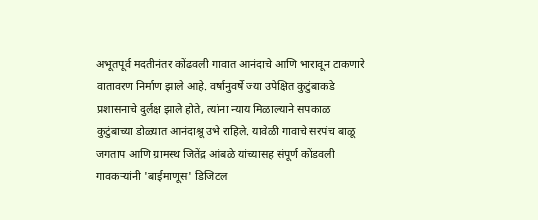अभूतपूर्व मदतीनंतर कोंढवली गावात आनंदाचे आणि भारावून टाकणारे वातावरण निर्माण झाले आहे. वर्षानुवर्षे ज्या उपेक्षित कुटुंबाकडे प्रशासनाचे दुर्लक्ष झाले होते, त्यांना न्याय मिळाल्याने सपकाळ कुटुंबाच्या डोळ्यात आनंदाश्रू उभे राहिले. यावेळी गावाचे सरपंच बाळू जगताप आणि ग्रामस्थ जितेंद्र आंबळे यांच्यासह संपूर्ण कोंडवली गावकऱ्यांनी 'बाईमाणूस' डिजिटल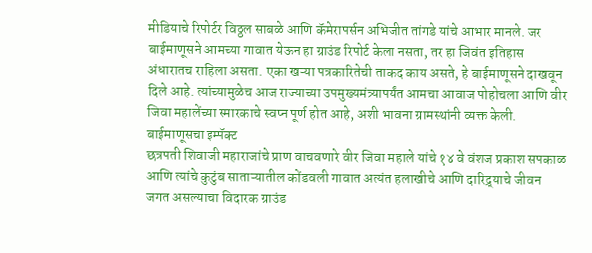मीडियाचे रिपोर्टर विठ्ठल साबळे आणि कॅमेरापर्सन अभिजीत तांगडे यांचे आभार मानले. जर बाईमाणूसने आमच्या गावात येऊन हा ग्राउंड रिपोर्ट केला नसता, तर हा जिवंत इतिहास अंधारातच राहिला असता. एका खऱ्या पत्रकारितेची ताकद काय असते, हे बाईमाणूसने दाखवून दिले आहे. त्यांच्यामुळेच आज राज्याच्या उपमुख्यमंत्र्यापर्यंत आमचा आवाज पोहोचला आणि वीर जिवा महालेंच्या स्मारकाचे स्वप्न पूर्ण होत आहे, अशी भावना ग्रामस्थांनी व्यक्त केली.
बाईमाणूसचा इम्पॅक्ट
छत्रपती शिवाजी महाराजांचे प्राण वाचवणारे वीर जिवा महाले यांचे १४ वे वंशज प्रकाश सपकाळ आणि त्यांचे कुटुंब साताऱ्यातील कोंडवली गावात अत्यंत हलाखीचे आणि दारिद्र्याचे जीवन जगत असल्याचा विदारक ग्राउंड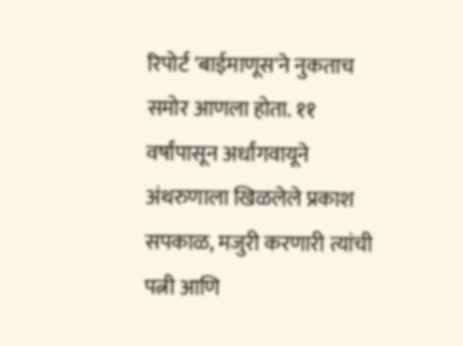रिपोर्ट 'बाईमाणूस'ने नुकताच समोर आणला होता. ११ वर्षांपासून अर्धांगवायूने अंथरुणाला खिळलेले प्रकाश सपकाळ, मजुरी करणारी त्यांची पत्नी आणि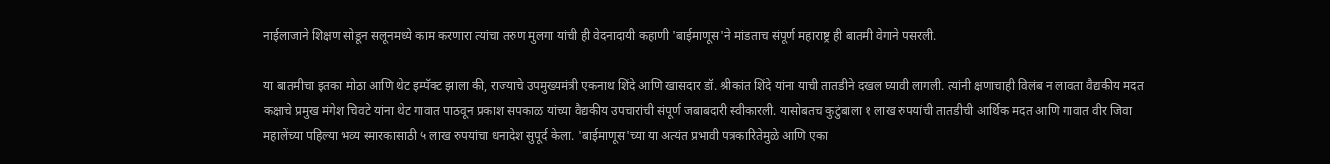नाईलाजाने शिक्षण सोडून सलूनमध्ये काम करणारा त्यांचा तरुण मुलगा यांची ही वेदनादायी कहाणी 'बाईमाणूस'ने मांडताच संपूर्ण महाराष्ट्र ही बातमी वेगाने पसरली.

या बातमीचा इतका मोठा आणि थेट इम्पॅक्ट झाला की, राज्याचे उपमुख्यमंत्री एकनाथ शिंदे आणि खासदार डॉ. श्रीकांत शिंदे यांना याची तातडीने दखल घ्यावी लागली. त्यांनी क्षणाचाही विलंब न लावता वैद्यकीय मदत कक्षाचे प्रमुख मंगेश चिवटे यांना थेट गावात पाठवून प्रकाश सपकाळ यांच्या वैद्यकीय उपचारांची संपूर्ण जबाबदारी स्वीकारली. यासोबतच कुटुंबाला १ लाख रुपयांची तातडीची आर्थिक मदत आणि गावात वीर जिवा महालेंच्या पहिल्या भव्य स्मारकासाठी ५ लाख रुपयांचा धनादेश सुपूर्द केला. 'बाईमाणूस'च्या या अत्यंत प्रभावी पत्रकारितेमुळे आणि एका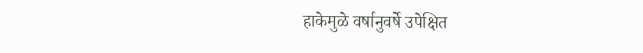हाकेमुळे वर्षानुवर्षे उपेक्षित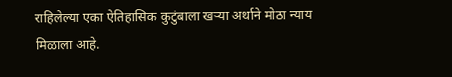राहिलेल्या एका ऐतिहासिक कुटुंबाला खऱ्या अर्थाने मोठा न्याय मिळाला आहे.